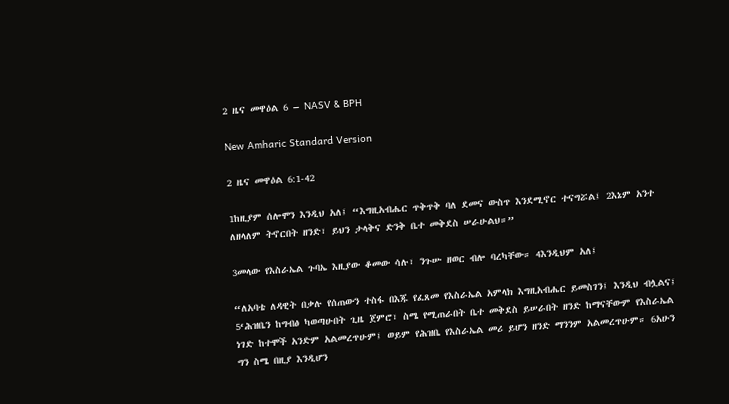2 ዜና መዋዕል 6 – NASV & BPH

New Amharic Standard Version

2 ዜና መዋዕል 6:1-42

1ከዚያም ሰሎሞን እንዲህ አለ፤ “እግዚአብሔር ጥቅጥቅ ባለ ደመና ውስጥ እንደሚኖር ተናግሯል፤ 2እኔም አንተ ለዘላለም ትኖርበት ዘንድ፣ ይህን ታላቅና ድንቅ ቤተ መቅደስ ሠራሁልህ።”

3መላው የእስራኤል ጉባኤ እዚያው ቆመው ሳሉ፣ ንጉሡ ዘወር ብሎ ባረካቸው። 4እንዲህም አለ፤

“ለአባቴ ለዳዊት በቃሉ የሰጠውን ተስፋ በእጁ የፈጸመ የእስራኤል አምላክ እግዚአብሔር ይመስገን፤ እንዲህ ብሏልና፤ 5‘ሕዝቤን ከግብፅ ካወጣሁበት ጊዜ ጀምሮ፣ ስሜ የሚጠራበት ቤተ መቅደስ ይሠራበት ዘንድ ከማናቸውም የእስራኤል ነገድ ከተሞች አንድም አልመረጥሁም፤ ወይም የሕዝቤ የእስራኤል መሪ ይሆን ዘንድ ማንንም አልመረጥሁም። 6አሁን ግን ስሜ በዚያ እንዲሆን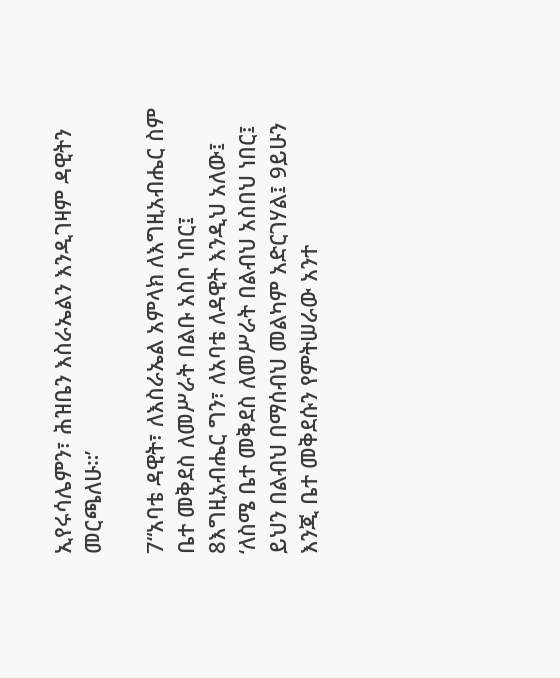ኢየሩሳሌምን፣ ሕዝቤን እስራኤልን እንዲገዛም ዳዊትን መርጫለሁ።’

7“አባቴ ዳዊት፣ ለእስራኤል አምላክ ለእግዚአብሔር ስም ቤተ መቅደስ ለመሥራት በልቡ አስቦ ነበር፤ 8እግዚአብሔር ግን፣ ለአባቴ ለዳዊት እንዲህ አለው፤ ‘ለስሜ ቤተ መቅደስ ለመሥራት በልብህ አስበህ ነበር፤ ይህን በልብህ በማሰብህ መልካም አድርገሃል፤ 9ይሁን እንጂ ቤተ መቅደሱን የምትሠራው አንተ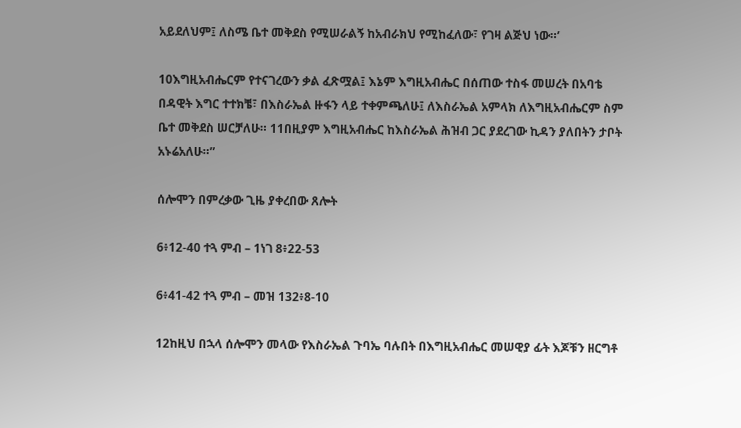አይደለህም፤ ለስሜ ቤተ መቅደስ የሚሠራልኝ ከአብራክህ የሚከፈለው፣ የገዛ ልጅህ ነው።’

10እግዚአብሔርም የተናገረውን ቃል ፈጽሟል፤ እኔም እግዚአብሔር በሰጠው ተስፋ መሠረት በአባቴ በዳዊት እግር ተተክቼ፣ በእስራኤል ዙፋን ላይ ተቀምጫለሁ፤ ለእስራኤል አምላክ ለእግዚአብሔርም ስም ቤተ መቅደስ ሠርቻለሁ። 11በዚያም እግዚአብሔር ከእስራኤል ሕዝብ ጋር ያደረገው ኪዳን ያለበትን ታቦት አኑሬአለሁ።”

ሰሎሞን በምረቃው ጊዜ ያቀረበው ጸሎት

6፥12-40 ተጓ ምብ – 1ነገ 8፥22-53

6፥41-42 ተጓ ምብ – መዝ 132፥8-10

12ከዚህ በኋላ ሰሎሞን መላው የእስራኤል ጉባኤ ባሉበት በእግዚአብሔር መሠዊያ ፊት እጆቹን ዘርግቶ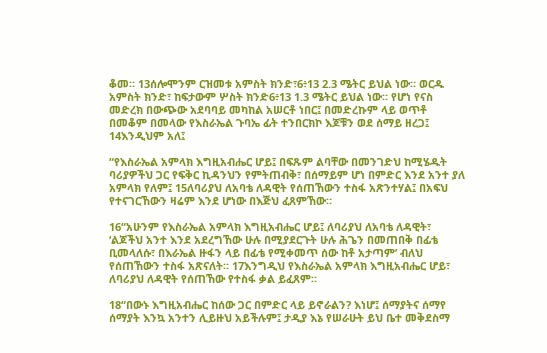ቆመ። 13ሰሎሞንም ርዝመቱ አምስት ክንድ፣6፥13 2.3 ሜትር ይህል ነው። ወርዱ አምስት ክንድ፣ ከፍታውም ሦስት ክንድ6፥13 1.3 ሜትር ይህል ነው። የሆነ የናስ መድረክ በውጭው አደባባይ መካከል አሠርቶ ነበር፤ በመድረኩም ላይ ወጥቶ በመቆም በመላው የእስራኤል ጉባኤ ፊት ተንበርክኮ እጆቹን ወደ ሰማይ ዘረጋ፤ 14እንዲህም አለ፤

“የእስራኤል አምላክ እግዚአብሔር ሆይ፤ በፍጹም ልባቸው በመንገድህ ከሚሄዱት ባሪያዎችህ ጋር የፍቅር ኪዳንህን የምትጠብቅ፣ በሰማይም ሆነ በምድር እንደ አንተ ያለ አምላክ የለም፤ 15ለባሪያህ ለአባቴ ለዳዊት የሰጠኸውን ተስፋ አጽንተሃል፤ በአፍህ የተናገርኸውን ዛሬም እንደ ሆነው በእጅህ ፈጸምኸው።

16“አሁንም የእስራኤል አምላክ እግዚአብሔር ሆይ፤ ለባሪያህ ለአባቴ ለዳዊት፣ ‘ልጆችህ አንተ እንደ አደረግኸው ሁሉ በሚያደርጉት ሁሉ ሕጌን በመጠበቅ በፊቴ ቢመላለሱ፣ በእራኤል ዙፋን ላይ በፊቴ የሚቀመጥ ሰው ከቶ አታጣም’ ብለህ የሰጠኸውን ተስፋ አጽናለት። 17እንግዲህ የእስራኤል አምላክ እግዚአብሔር ሆይ፣ ለባሪያህ ለዳዊት የሰጠኸው የተስፋ ቃል ይፈጸም።

18“በውኑ እግዚአብሔር ከሰው ጋር በምድር ላይ ይኖራልን? እነሆ፤ ሰማያትና ሰማየ ሰማያት እንኳ አንተን ሊይዙህ አይችሉም፤ ታዲያ እኔ የሠራሁት ይህ ቤተ መቅደስማ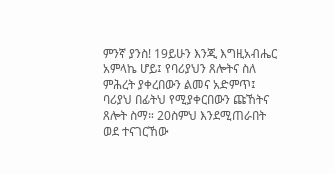ምንኛ ያንስ! 19ይሁን እንጂ እግዚአብሔር አምላኬ ሆይ፤ የባሪያህን ጸሎትና ስለ ምሕረት ያቀረበውን ልመና አድምጥ፤ ባሪያህ በፊትህ የሚያቀርበውን ጩኸትና ጸሎት ስማ። 20ስምህ እንደሚጠራበት ወደ ተናገርኸው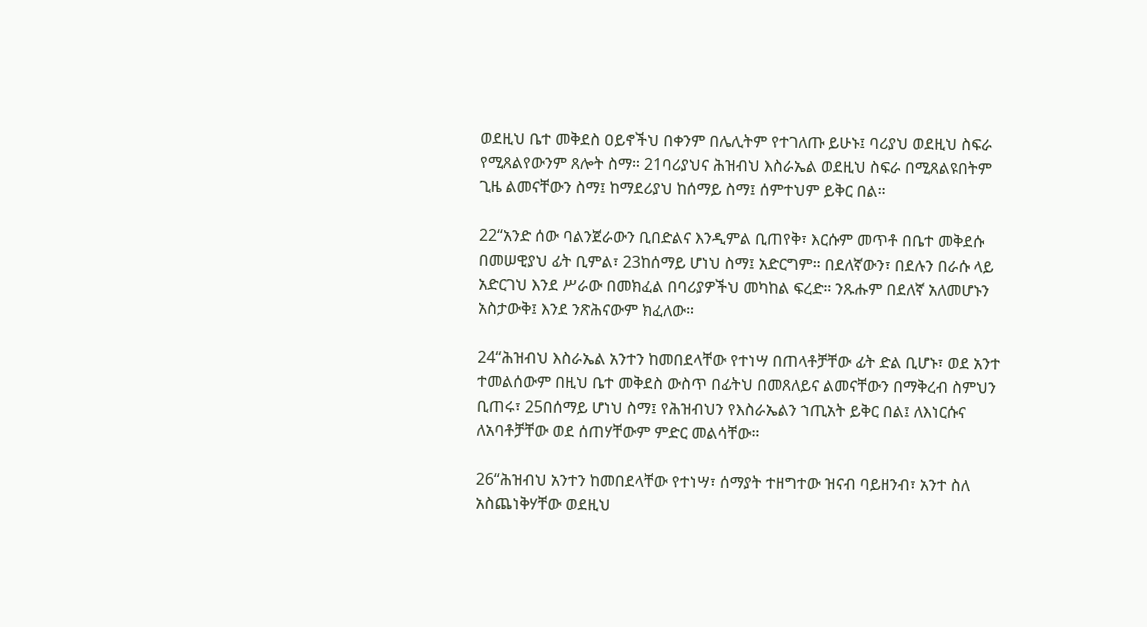ወደዚህ ቤተ መቅደስ ዐይኖችህ በቀንም በሌሊትም የተገለጡ ይሁኑ፤ ባሪያህ ወደዚህ ስፍራ የሚጸልየውንም ጸሎት ስማ። 21ባሪያህና ሕዝብህ እስራኤል ወደዚህ ስፍራ በሚጸልዩበትም ጊዜ ልመናቸውን ስማ፤ ከማደሪያህ ከሰማይ ስማ፤ ሰምተህም ይቅር በል።

22“አንድ ሰው ባልንጀራውን ቢበድልና እንዲምል ቢጠየቅ፣ እርሱም መጥቶ በቤተ መቅደሱ በመሠዊያህ ፊት ቢምል፣ 23ከሰማይ ሆነህ ስማ፤ አድርግም። በደለኛውን፣ በደሉን በራሱ ላይ አድርገህ እንደ ሥራው በመክፈል በባሪያዎችህ መካከል ፍረድ። ንጹሑም በደለኛ አለመሆኑን አስታውቅ፤ እንደ ንጽሕናውም ክፈለው።

24“ሕዝብህ እስራኤል አንተን ከመበደላቸው የተነሣ በጠላቶቻቸው ፊት ድል ቢሆኑ፣ ወደ አንተ ተመልሰውም በዚህ ቤተ መቅደስ ውስጥ በፊትህ በመጸለይና ልመናቸውን በማቅረብ ስምህን ቢጠሩ፣ 25በሰማይ ሆነህ ስማ፤ የሕዝብህን የእስራኤልን ኀጢአት ይቅር በል፤ ለእነርሱና ለአባቶቻቸው ወደ ሰጠሃቸውም ምድር መልሳቸው።

26“ሕዝብህ አንተን ከመበደላቸው የተነሣ፣ ሰማያት ተዘግተው ዝናብ ባይዘንብ፣ አንተ ስለ አስጨነቅሃቸው ወደዚህ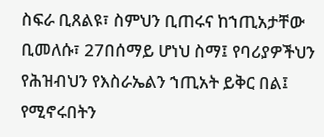ስፍራ ቢጸልዩ፣ ስምህን ቢጠሩና ከኀጢአታቸው ቢመለሱ፣ 27በሰማይ ሆነህ ስማ፤ የባሪያዎችህን የሕዝብህን የእስራኤልን ኀጢአት ይቅር በል፤ የሚኖሩበትን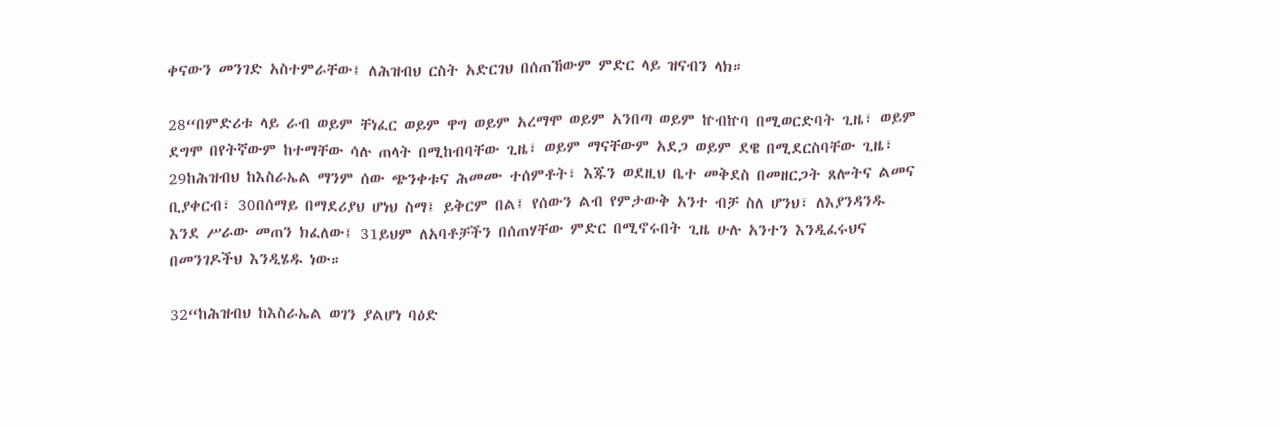ቀናውን መንገድ አስተምራቸው፤ ለሕዝብህ ርስት አድርገህ በሰጠኸውም ምድር ላይ ዝናብን ላክ።

28“በምድሪቱ ላይ ራብ ወይም ቸነፈር ወይም ዋግ ወይም አረማሞ ወይም አንበጣ ወይም ኵብኵባ በሚወርድባት ጊዜ፣ ወይም ደግሞ በየትኛውም ከተማቸው ሳሉ ጠላት በሚከብባቸው ጊዜ፣ ወይም ማናቸውም አደጋ ወይም ደዌ በሚደርስባቸው ጊዜ፣ 29ከሕዝብህ ከእስራኤል ማንም ሰው ጭንቀቱና ሕመሙ ተሰምቶት፣ እጁን ወደዚህ ቤተ መቅደስ በመዘርጋት ጸሎትና ልመና ቢያቀርብ፣ 30በሰማይ በማደሪያህ ሆነህ ስማ፤ ይቅርም በል፤ የሰውን ልብ የምታውቅ አንተ ብቻ ስለ ሆንህ፣ ለእያንዳንዱ እንደ ሥራው መጠን ክፈለው፤ 31ይህም ለአባቶቻችን በሰጠሃቸው ምድር በሚኖሩበት ጊዜ ሁሉ አንተን እንዲፈሩህና በመንገዶችህ እንዲሄዱ ነው።

32“ከሕዝብህ ከእስራኤል ወገን ያልሆነ ባዕድ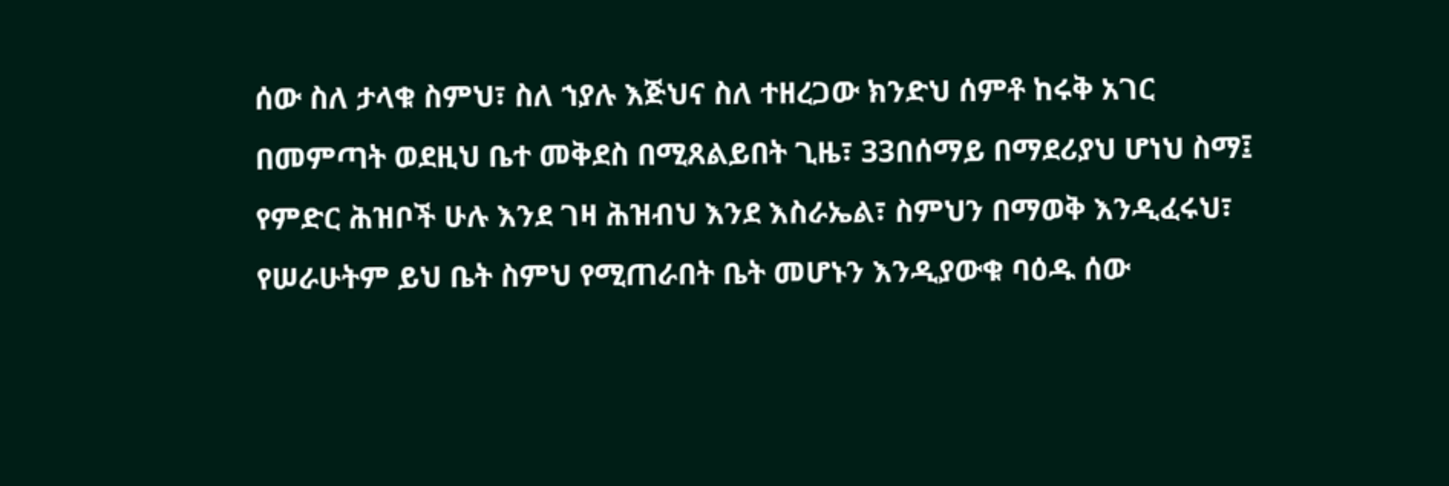ሰው ስለ ታላቁ ስምህ፣ ስለ ኀያሉ እጅህና ስለ ተዘረጋው ክንድህ ሰምቶ ከሩቅ አገር በመምጣት ወደዚህ ቤተ መቅደስ በሚጸልይበት ጊዜ፣ 33በሰማይ በማደሪያህ ሆነህ ስማ፤ የምድር ሕዝቦች ሁሉ እንደ ገዛ ሕዝብህ እንደ እስራኤል፣ ስምህን በማወቅ እንዲፈሩህ፣ የሠራሁትም ይህ ቤት ስምህ የሚጠራበት ቤት መሆኑን እንዲያውቁ ባዕዱ ሰው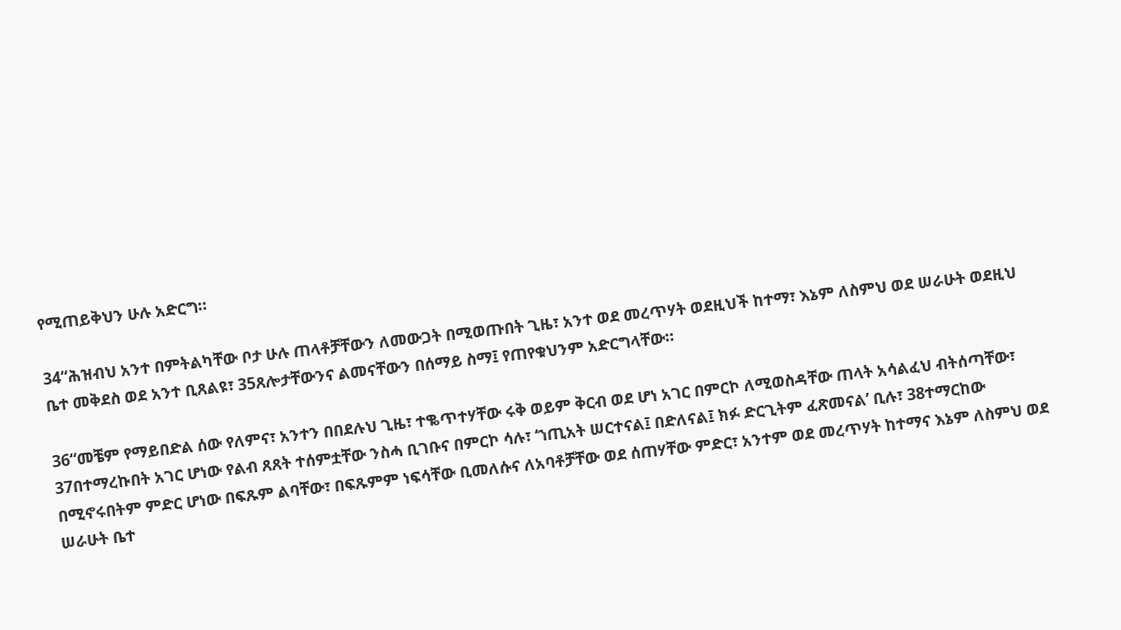የሚጠይቅህን ሁሉ አድርግ።

34“ሕዝብህ አንተ በምትልካቸው ቦታ ሁሉ ጠላቶቻቸውን ለመውጋት በሚወጡበት ጊዜ፣ አንተ ወደ መረጥሃት ወደዚህች ከተማ፣ እኔም ለስምህ ወደ ሠራሁት ወደዚህ ቤተ መቅደስ ወደ አንተ ቢጸልዩ፣ 35ጸሎታቸውንና ልመናቸውን በሰማይ ስማ፤ የጠየቁህንም አድርግላቸው።

36“መቼም የማይበድል ሰው የለምና፣ አንተን በበደሉህ ጊዜ፣ ተቈጥተሃቸው ሩቅ ወይም ቅርብ ወደ ሆነ አገር በምርኮ ለሚወስዳቸው ጠላት አሳልፈህ ብትሰጣቸው፣ 37በተማረኩበት አገር ሆነው የልብ ጸጸት ተሰምቷቸው ንስሓ ቢገቡና በምርኮ ሳሉ፣ ‘ኀጢአት ሠርተናል፤ በድለናል፤ ክፉ ድርጊትም ፈጽመናል’ ቢሉ፣ 38ተማርከው በሚኖሩበትም ምድር ሆነው በፍጹም ልባቸው፣ በፍጹምም ነፍሳቸው ቢመለሱና ለአባቶቻቸው ወደ ሰጠሃቸው ምድር፣ አንተም ወደ መረጥሃት ከተማና እኔም ለስምህ ወደ ሠራሁት ቤተ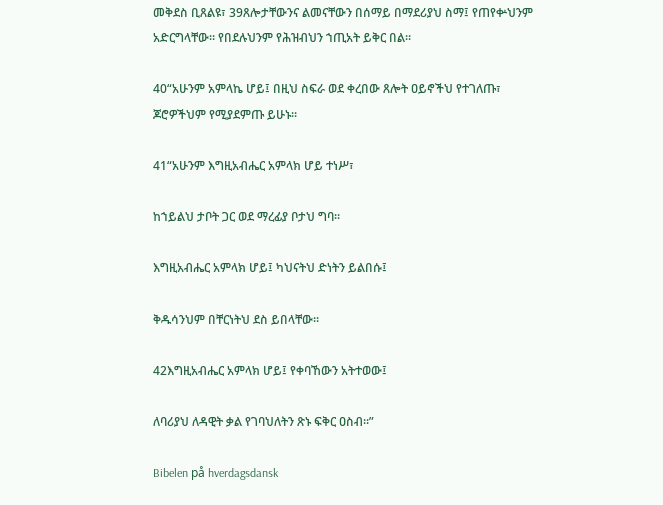መቅደስ ቢጸልዩ፣ 39ጸሎታቸውንና ልመናቸውን በሰማይ በማደሪያህ ስማ፤ የጠየቍህንም አድርግላቸው። የበደሉህንም የሕዝብህን ኀጢአት ይቅር በል።

40“አሁንም አምላኬ ሆይ፤ በዚህ ስፍራ ወደ ቀረበው ጸሎት ዐይኖችህ የተገለጡ፣ ጆሮዎችህም የሚያደምጡ ይሁኑ።

41“አሁንም እግዚአብሔር አምላክ ሆይ ተነሥ፣

ከኀይልህ ታቦት ጋር ወደ ማረፊያ ቦታህ ግባ።

እግዚአብሔር አምላክ ሆይ፤ ካህናትህ ድነትን ይልበሱ፤

ቅዱሳንህም በቸርነትህ ደስ ይበላቸው።

42እግዚአብሔር አምላክ ሆይ፤ የቀባኸውን አትተወው፤

ለባሪያህ ለዳዊት ቃል የገባህለትን ጽኑ ፍቅር ዐስብ።”

Bibelen på hverdagsdansk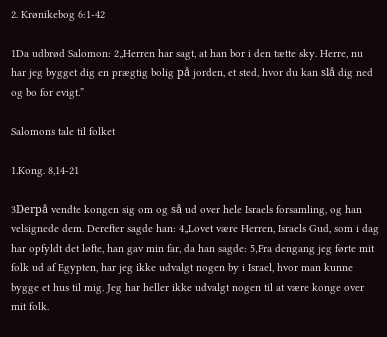2. Krønikebog 6:1-42

1Da udbrød Salomon: 2„Herren har sagt, at han bor i den tætte sky. Herre, nu har jeg bygget dig en prægtig bolig på jorden, et sted, hvor du kan slå dig ned og bo for evigt.”

Salomons tale til folket

1.Kong. 8,14-21

3Derpå vendte kongen sig om og så ud over hele Israels forsamling, og han velsignede dem. Derefter sagde han: 4„Lovet være Herren, Israels Gud, som i dag har opfyldt det løfte, han gav min far, da han sagde: 5‚Fra dengang jeg førte mit folk ud af Egypten, har jeg ikke udvalgt nogen by i Israel, hvor man kunne bygge et hus til mig. Jeg har heller ikke udvalgt nogen til at være konge over mit folk.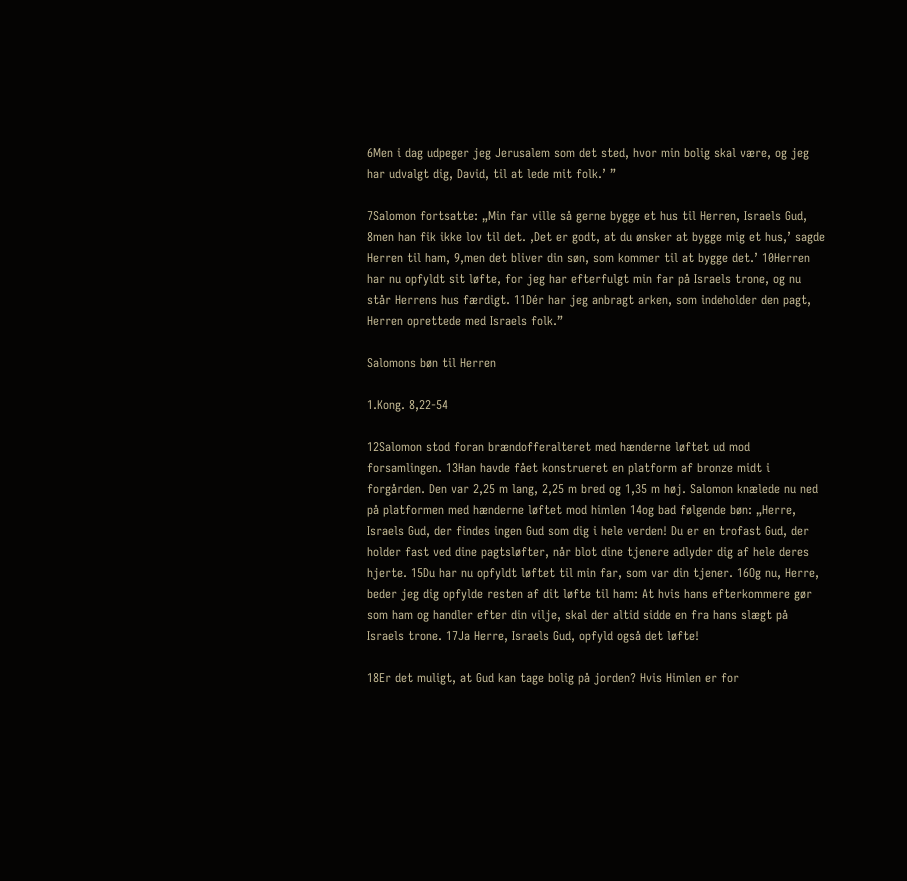6Men i dag udpeger jeg Jerusalem som det sted, hvor min bolig skal være, og jeg har udvalgt dig, David, til at lede mit folk.’ ”

7Salomon fortsatte: „Min far ville så gerne bygge et hus til Herren, Israels Gud, 8men han fik ikke lov til det. ‚Det er godt, at du ønsker at bygge mig et hus,’ sagde Herren til ham, 9‚men det bliver din søn, som kommer til at bygge det.’ 10Herren har nu opfyldt sit løfte, for jeg har efterfulgt min far på Israels trone, og nu står Herrens hus færdigt. 11Dér har jeg anbragt arken, som indeholder den pagt, Herren oprettede med Israels folk.”

Salomons bøn til Herren

1.Kong. 8,22-54

12Salomon stod foran brændofferalteret med hænderne løftet ud mod forsamlingen. 13Han havde fået konstrueret en platform af bronze midt i forgården. Den var 2,25 m lang, 2,25 m bred og 1,35 m høj. Salomon knælede nu ned på platformen med hænderne løftet mod himlen 14og bad følgende bøn: „Herre, Israels Gud, der findes ingen Gud som dig i hele verden! Du er en trofast Gud, der holder fast ved dine pagtsløfter, når blot dine tjenere adlyder dig af hele deres hjerte. 15Du har nu opfyldt løftet til min far, som var din tjener. 16Og nu, Herre, beder jeg dig opfylde resten af dit løfte til ham: At hvis hans efterkommere gør som ham og handler efter din vilje, skal der altid sidde en fra hans slægt på Israels trone. 17Ja Herre, Israels Gud, opfyld også det løfte!

18Er det muligt, at Gud kan tage bolig på jorden? Hvis Himlen er for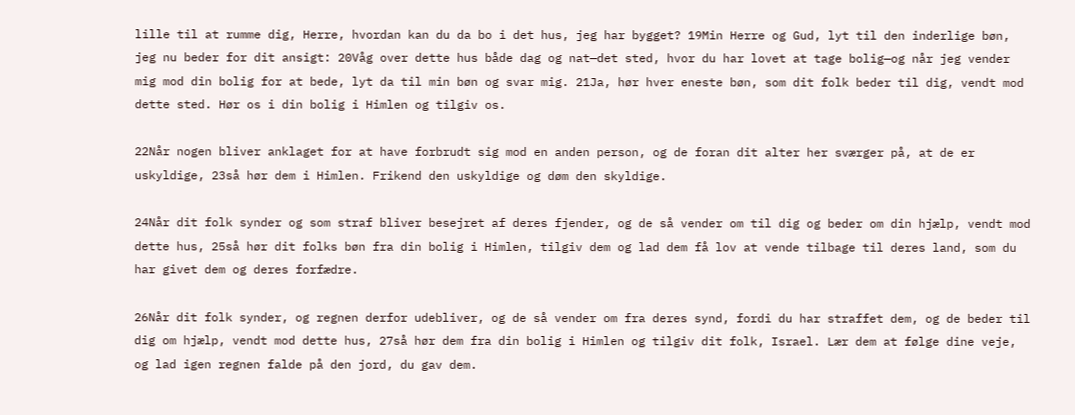lille til at rumme dig, Herre, hvordan kan du da bo i det hus, jeg har bygget? 19Min Herre og Gud, lyt til den inderlige bøn, jeg nu beder for dit ansigt: 20Våg over dette hus både dag og nat—det sted, hvor du har lovet at tage bolig—og når jeg vender mig mod din bolig for at bede, lyt da til min bøn og svar mig. 21Ja, hør hver eneste bøn, som dit folk beder til dig, vendt mod dette sted. Hør os i din bolig i Himlen og tilgiv os.

22Når nogen bliver anklaget for at have forbrudt sig mod en anden person, og de foran dit alter her sværger på, at de er uskyldige, 23så hør dem i Himlen. Frikend den uskyldige og døm den skyldige.

24Når dit folk synder og som straf bliver besejret af deres fjender, og de så vender om til dig og beder om din hjælp, vendt mod dette hus, 25så hør dit folks bøn fra din bolig i Himlen, tilgiv dem og lad dem få lov at vende tilbage til deres land, som du har givet dem og deres forfædre.

26Når dit folk synder, og regnen derfor udebliver, og de så vender om fra deres synd, fordi du har straffet dem, og de beder til dig om hjælp, vendt mod dette hus, 27så hør dem fra din bolig i Himlen og tilgiv dit folk, Israel. Lær dem at følge dine veje, og lad igen regnen falde på den jord, du gav dem.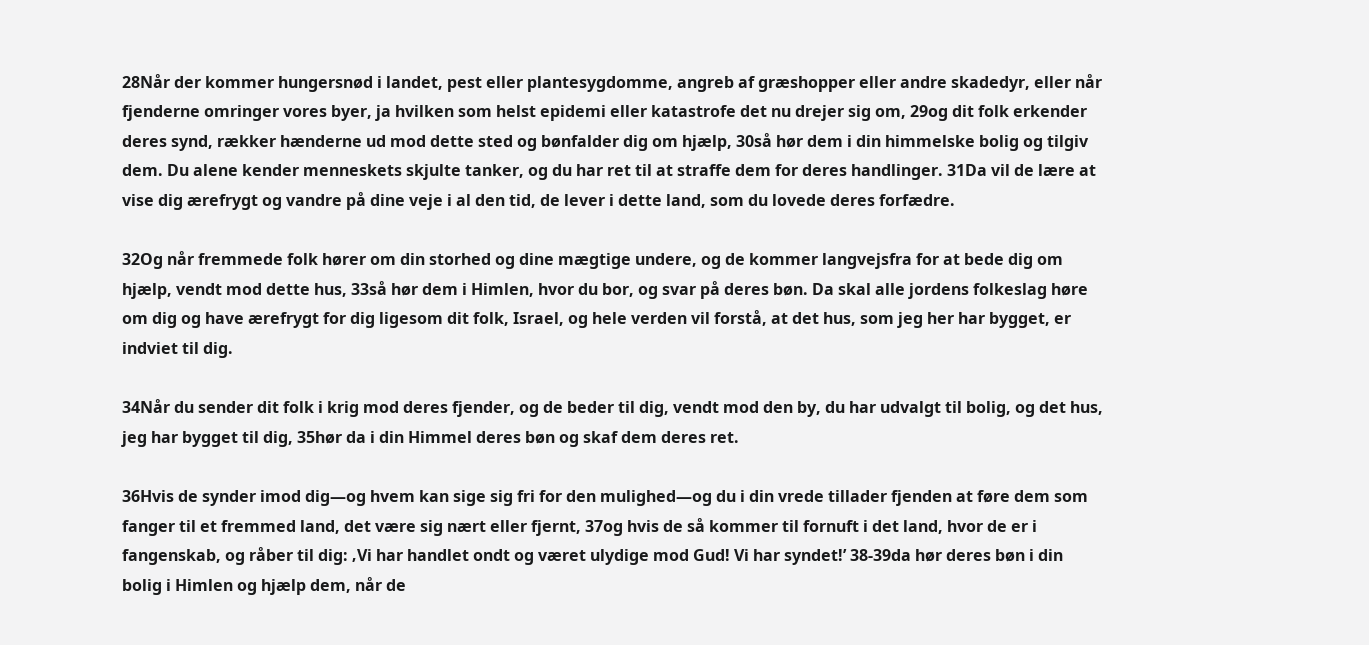28Når der kommer hungersnød i landet, pest eller plantesygdomme, angreb af græshopper eller andre skadedyr, eller når fjenderne omringer vores byer, ja hvilken som helst epidemi eller katastrofe det nu drejer sig om, 29og dit folk erkender deres synd, rækker hænderne ud mod dette sted og bønfalder dig om hjælp, 30så hør dem i din himmelske bolig og tilgiv dem. Du alene kender menneskets skjulte tanker, og du har ret til at straffe dem for deres handlinger. 31Da vil de lære at vise dig ærefrygt og vandre på dine veje i al den tid, de lever i dette land, som du lovede deres forfædre.

32Og når fremmede folk hører om din storhed og dine mægtige undere, og de kommer langvejsfra for at bede dig om hjælp, vendt mod dette hus, 33så hør dem i Himlen, hvor du bor, og svar på deres bøn. Da skal alle jordens folkeslag høre om dig og have ærefrygt for dig ligesom dit folk, Israel, og hele verden vil forstå, at det hus, som jeg her har bygget, er indviet til dig.

34Når du sender dit folk i krig mod deres fjender, og de beder til dig, vendt mod den by, du har udvalgt til bolig, og det hus, jeg har bygget til dig, 35hør da i din Himmel deres bøn og skaf dem deres ret.

36Hvis de synder imod dig—og hvem kan sige sig fri for den mulighed—og du i din vrede tillader fjenden at føre dem som fanger til et fremmed land, det være sig nært eller fjernt, 37og hvis de så kommer til fornuft i det land, hvor de er i fangenskab, og råber til dig: ‚Vi har handlet ondt og været ulydige mod Gud! Vi har syndet!’ 38-39da hør deres bøn i din bolig i Himlen og hjælp dem, når de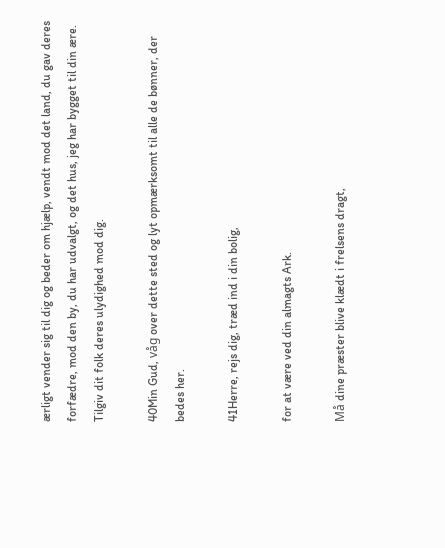ærligt vender sig til dig og beder om hjælp, vendt mod det land, du gav deres forfædre, mod den by, du har udvalgt, og det hus, jeg har bygget til din ære. Tilgiv dit folk deres ulydighed mod dig.

40Min Gud, våg over dette sted og lyt opmærksomt til alle de bønner, der bedes her.

41Herre, rejs dig, træd ind i din bolig,

for at være ved din almagts Ark.

Må dine præster blive klædt i frelsens dragt,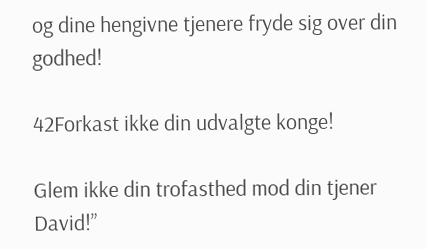og dine hengivne tjenere fryde sig over din godhed!

42Forkast ikke din udvalgte konge!

Glem ikke din trofasthed mod din tjener David!”